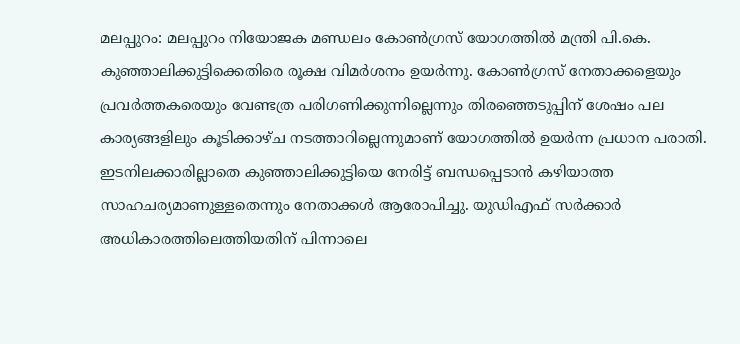മലപ്പുറം: മലപ്പുറം നിയോജക മണ്ഡലം കോൺഗ്രസ് യോഗത്തിൽ മന്ത്രി പി.കെ. കുഞ്ഞാലിക്കുട്ടിക്കെതിരെ രൂക്ഷ വിമർശനം ഉയർന്നു. കോൺഗ്രസ് നേതാക്കളെയും പ്രവർത്തകരെയും വേണ്ടത്ര പരിഗണിക്കുന്നില്ലെന്നും തിരഞ്ഞെടുപ്പിന് ശേഷം പല കാര്യങ്ങളിലും കൂടിക്കാഴ്ച നടത്താറില്ലെന്നുമാണ് യോഗത്തിൽ ഉയർന്ന പ്രധാന പരാതി.
ഇടനിലക്കാരില്ലാതെ കുഞ്ഞാലിക്കുട്ടിയെ നേരിട്ട് ബന്ധപ്പെടാൻ കഴിയാത്ത സാഹചര്യമാണുള്ളതെന്നും നേതാക്കൾ ആരോപിച്ചു. യുഡിഎഫ് സർക്കാർ അധികാരത്തിലെത്തിയതിന് പിന്നാലെ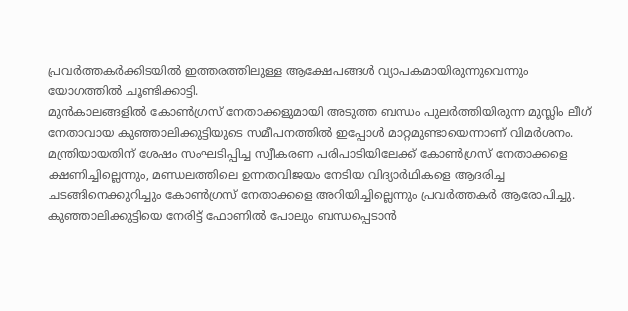പ്രവർത്തകർക്കിടയിൽ ഇത്തരത്തിലുള്ള ആക്ഷേപങ്ങൾ വ്യാപകമായിരുന്നുവെന്നും യോഗത്തിൽ ചൂണ്ടിക്കാട്ടി.
മുൻകാലങ്ങളിൽ കോൺഗ്രസ് നേതാക്കളുമായി അടുത്ത ബന്ധം പുലർത്തിയിരുന്ന മുസ്ലിം ലീഗ് നേതാവായ കുഞ്ഞാലിക്കുട്ടിയുടെ സമീപനത്തിൽ ഇപ്പോൾ മാറ്റമുണ്ടായെന്നാണ് വിമർശനം.
മന്ത്രിയായതിന് ശേഷം സംഘടിപ്പിച്ച സ്വീകരണ പരിപാടിയിലേക്ക് കോൺഗ്രസ് നേതാക്കളെ ക്ഷണിച്ചില്ലെന്നും, മണ്ഡലത്തിലെ ഉന്നതവിജയം നേടിയ വിദ്യാർഥികളെ ആദരിച്ച ചടങ്ങിനെക്കുറിച്ചും കോൺഗ്രസ് നേതാക്കളെ അറിയിച്ചില്ലെന്നും പ്രവർത്തകർ ആരോപിച്ചു. കുഞ്ഞാലിക്കുട്ടിയെ നേരിട്ട് ഫോണിൽ പോലും ബന്ധപ്പെടാൻ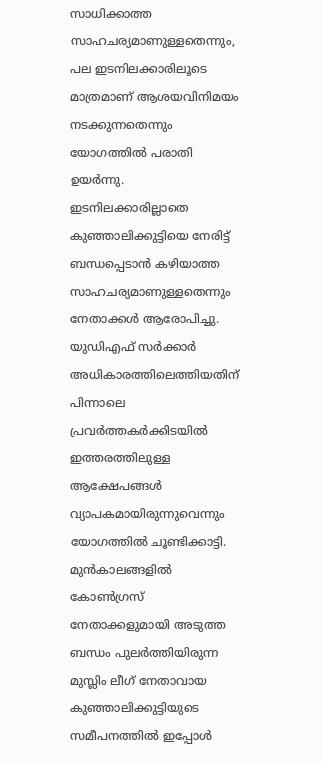സാധിക്കാത്ത സാഹചര്യമാണുള്ളതെന്നും, പല ഇടനിലക്കാരിലൂടെ മാത്രമാണ് ആശയവിനിമയം നടക്കുന്നതെന്നും യോഗത്തിൽ പരാതി ഉയർന്നു.
ഇടനിലക്കാരില്ലാതെ കുഞ്ഞാലിക്കുട്ടിയെ നേരിട്ട് ബന്ധപ്പെടാൻ കഴിയാത്ത സാഹചര്യമാണുള്ളതെന്നും നേതാക്കൾ ആരോപിച്ചു. യുഡിഎഫ് സർക്കാർ അധികാരത്തിലെത്തിയതിന് പിന്നാലെ പ്രവർത്തകർക്കിടയിൽ ഇത്തരത്തിലുള്ള ആക്ഷേപങ്ങൾ വ്യാപകമായിരുന്നുവെന്നും യോഗത്തിൽ ചൂണ്ടിക്കാട്ടി.
മുൻകാലങ്ങളിൽ കോൺഗ്രസ് നേതാക്കളുമായി അടുത്ത ബന്ധം പുലർത്തിയിരുന്ന മുസ്ലിം ലീഗ് നേതാവായ കുഞ്ഞാലിക്കുട്ടിയുടെ സമീപനത്തിൽ ഇപ്പോൾ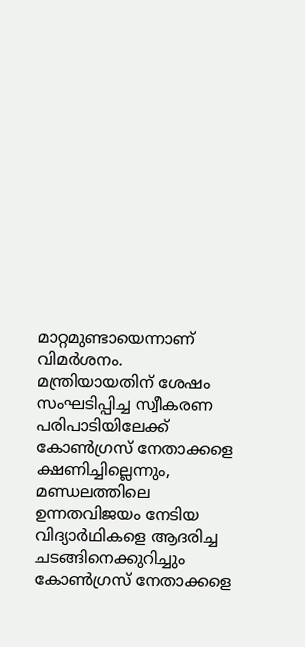മാറ്റമുണ്ടായെന്നാണ് വിമർശനം.
മന്ത്രിയായതിന് ശേഷം സംഘടിപ്പിച്ച സ്വീകരണ പരിപാടിയിലേക്ക് കോൺഗ്രസ് നേതാക്കളെ ക്ഷണിച്ചില്ലെന്നും, മണ്ഡലത്തിലെ ഉന്നതവിജയം നേടിയ വിദ്യാർഥികളെ ആദരിച്ച ചടങ്ങിനെക്കുറിച്ചും കോൺഗ്രസ് നേതാക്കളെ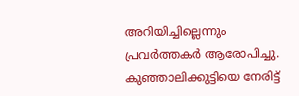അറിയിച്ചില്ലെന്നും പ്രവർത്തകർ ആരോപിച്ചു. കുഞ്ഞാലിക്കുട്ടിയെ നേരിട്ട്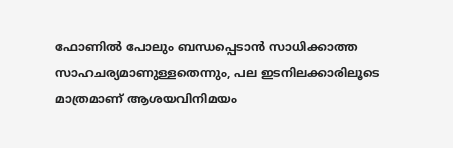ഫോണിൽ പോലും ബന്ധപ്പെടാൻ സാധിക്കാത്ത സാഹചര്യമാണുള്ളതെന്നും, പല ഇടനിലക്കാരിലൂടെ മാത്രമാണ് ആശയവിനിമയം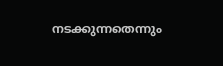നടക്കുന്നതെന്നും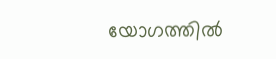യോഗത്തിൽ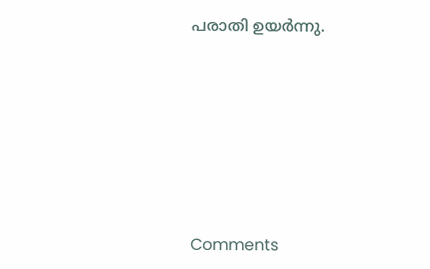പരാതി ഉയർന്നു.







Comments